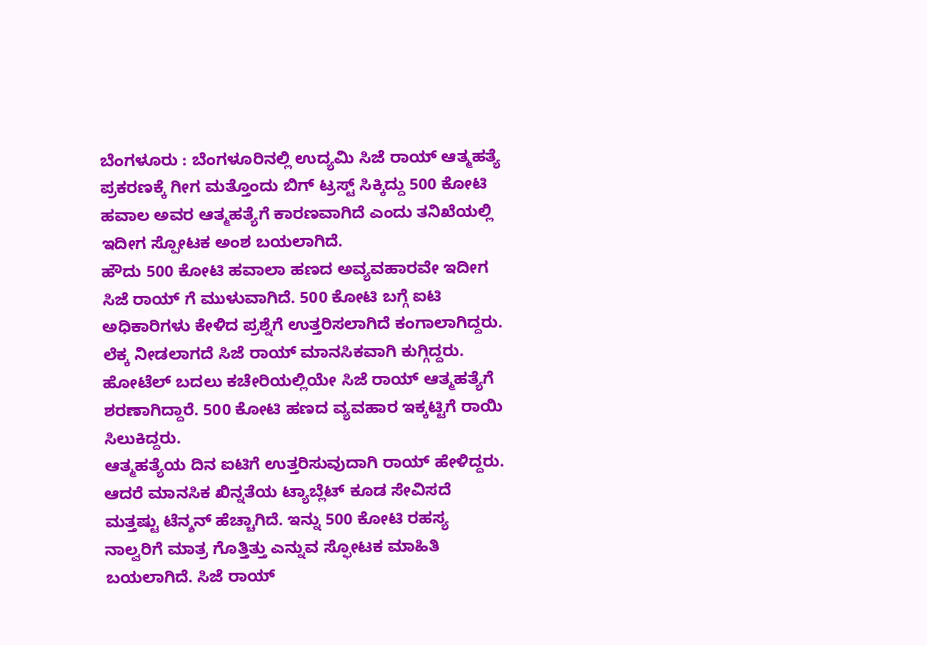ಬೆಂಗಳೂರು : ಬೆಂಗಳೂರಿನಲ್ಲಿ ಉದ್ಯಮಿ ಸಿಜೆ ರಾಯ್ ಆತ್ಮಹತ್ಯೆ ಪ್ರಕರಣಕ್ಕೆ ಗೀಗ ಮತ್ತೊಂದು ಬಿಗ್ ಟ್ರಸ್ಟ್ ಸಿಕ್ಕಿದ್ದು 500 ಕೋಟಿ ಹವಾಲ ಅವರ ಆತ್ಮಹತ್ಯೆಗೆ ಕಾರಣವಾಗಿದೆ ಎಂದು ತನಿಖೆಯಲ್ಲಿ ಇದೀಗ ಸ್ಪೋಟಕ ಅಂಶ ಬಯಲಾಗಿದೆ.
ಹೌದು 500 ಕೋಟಿ ಹವಾಲಾ ಹಣದ ಅವ್ಯವಹಾರವೇ ಇದೀಗ ಸಿಜೆ ರಾಯ್ ಗೆ ಮುಳುವಾಗಿದೆ. 500 ಕೋಟಿ ಬಗ್ಗೆ ಐಟಿ ಅಧಿಕಾರಿಗಳು ಕೇಳಿದ ಪ್ರಶ್ನೆಗೆ ಉತ್ತರಿಸಲಾಗಿದೆ ಕಂಗಾಲಾಗಿದ್ದರು. ಲೆಕ್ಕ ನೀಡಲಾಗದೆ ಸಿಜೆ ರಾಯ್ ಮಾನಸಿಕವಾಗಿ ಕುಗ್ಗಿದ್ದರು. ಹೋಟೆಲ್ ಬದಲು ಕಚೇರಿಯಲ್ಲಿಯೇ ಸಿಜೆ ರಾಯ್ ಆತ್ಮಹತ್ಯೆಗೆ ಶರಣಾಗಿದ್ದಾರೆ. 500 ಕೋಟಿ ಹಣದ ವ್ಯವಹಾರ ಇಕ್ಕಟ್ಟಿಗೆ ರಾಯಿ ಸಿಲುಕಿದ್ದರು.
ಆತ್ಮಹತ್ಯೆಯ ದಿನ ಐಟಿಗೆ ಉತ್ತರಿಸುವುದಾಗಿ ರಾಯ್ ಹೇಳಿದ್ದರು. ಆದರೆ ಮಾನಸಿಕ ಖಿನ್ನತೆಯ ಟ್ಯಾಬ್ಲೆಟ್ ಕೂಡ ಸೇವಿಸದೆ ಮತ್ತಷ್ಟು ಟೆನ್ಶನ್ ಹೆಚ್ಚಾಗಿದೆ. ಇನ್ನು 500 ಕೋಟಿ ರಹಸ್ಯ ನಾಲ್ವರಿಗೆ ಮಾತ್ರ ಗೊತ್ತಿತ್ತು ಎನ್ನುವ ಸ್ಫೋಟಕ ಮಾಹಿತಿ ಬಯಲಾಗಿದೆ. ಸಿಜೆ ರಾಯ್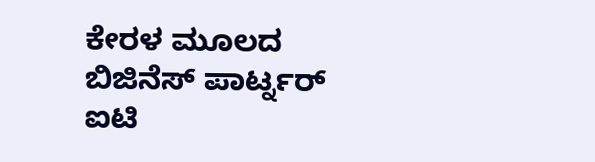ಕೇರಳ ಮೂಲದ ಬಿಜಿನೆಸ್ ಪಾರ್ಟ್ನರ್ ಐಟಿ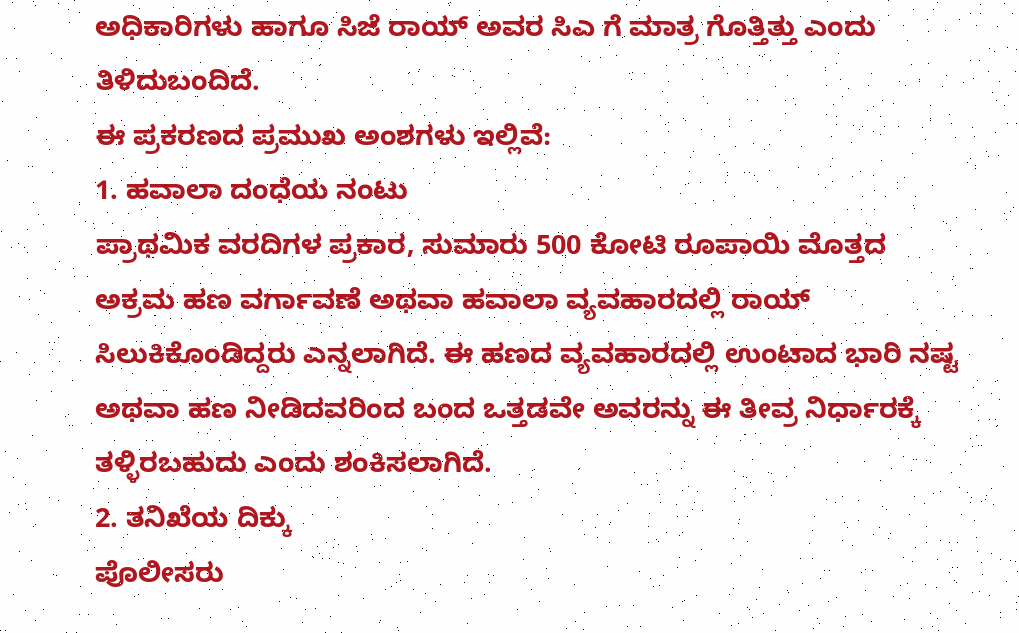ಅಧಿಕಾರಿಗಳು ಹಾಗೂ ಸಿಜೆ ರಾಯ್ ಅವರ ಸಿಎ ಗೆ ಮಾತ್ರ ಗೊತ್ತಿತ್ತು ಎಂದು ತಿಳಿದುಬಂದಿದೆ.
ಈ ಪ್ರಕರಣದ ಪ್ರಮುಖ ಅಂಶಗಳು ಇಲ್ಲಿವೆ:
1. ಹವಾಲಾ ದಂಧೆಯ ನಂಟು
ಪ್ರಾಥಮಿಕ ವರದಿಗಳ ಪ್ರಕಾರ, ಸುಮಾರು 500 ಕೋಟಿ ರೂಪಾಯಿ ಮೊತ್ತದ ಅಕ್ರಮ ಹಣ ವರ್ಗಾವಣೆ ಅಥವಾ ಹವಾಲಾ ವ್ಯವಹಾರದಲ್ಲಿ ರಾಯ್ ಸಿಲುಕಿಕೊಂಡಿದ್ದರು ಎನ್ನಲಾಗಿದೆ. ಈ ಹಣದ ವ್ಯವಹಾರದಲ್ಲಿ ಉಂಟಾದ ಭಾರಿ ನಷ್ಟ ಅಥವಾ ಹಣ ನೀಡಿದವರಿಂದ ಬಂದ ಒತ್ತಡವೇ ಅವರನ್ನು ಈ ತೀವ್ರ ನಿರ್ಧಾರಕ್ಕೆ ತಳ್ಳಿರಬಹುದು ಎಂದು ಶಂಕಿಸಲಾಗಿದೆ.
2. ತನಿಖೆಯ ದಿಕ್ಕು
ಪೊಲೀಸರು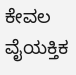ಕೇವಲ ವೈಯಕ್ತಿಕ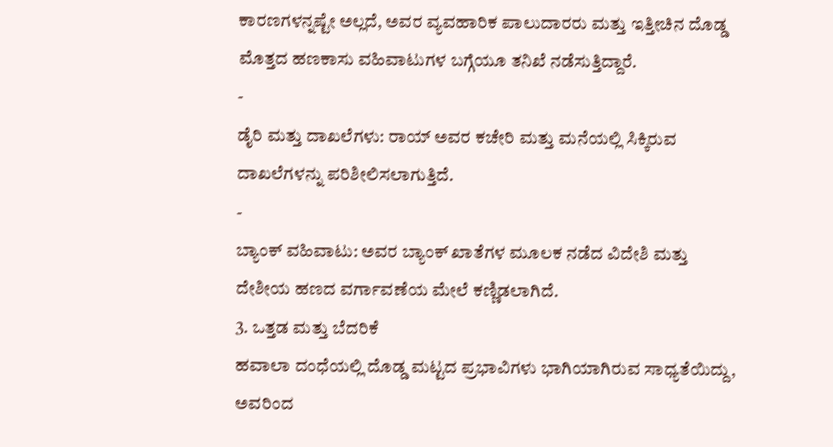ಕಾರಣಗಳನ್ನಷ್ಟೇ ಅಲ್ಲದೆ, ಅವರ ವ್ಯವಹಾರಿಕ ಪಾಲುದಾರರು ಮತ್ತು ಇತ್ತೀಚಿನ ದೊಡ್ಡ ಮೊತ್ತದ ಹಣಕಾಸು ವಹಿವಾಟುಗಳ ಬಗ್ಗೆಯೂ ತನಿಖೆ ನಡೆಸುತ್ತಿದ್ದಾರೆ.
-
ಡೈರಿ ಮತ್ತು ದಾಖಲೆಗಳು: ರಾಯ್ ಅವರ ಕಚೇರಿ ಮತ್ತು ಮನೆಯಲ್ಲಿ ಸಿಕ್ಕಿರುವ ದಾಖಲೆಗಳನ್ನು ಪರಿಶೀಲಿಸಲಾಗುತ್ತಿದೆ.
-
ಬ್ಯಾಂಕ್ ವಹಿವಾಟು: ಅವರ ಬ್ಯಾಂಕ್ ಖಾತೆಗಳ ಮೂಲಕ ನಡೆದ ವಿದೇಶಿ ಮತ್ತು ದೇಶೀಯ ಹಣದ ವರ್ಗಾವಣೆಯ ಮೇಲೆ ಕಣ್ಣಿಡಲಾಗಿದೆ.
3. ಒತ್ತಡ ಮತ್ತು ಬೆದರಿಕೆ
ಹವಾಲಾ ದಂಧೆಯಲ್ಲಿ ದೊಡ್ಡ ಮಟ್ಟದ ಪ್ರಭಾವಿಗಳು ಭಾಗಿಯಾಗಿರುವ ಸಾಧ್ಯತೆಯಿದ್ದು, ಅವರಿಂದ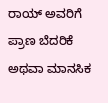ರಾಯ್ ಅವರಿಗೆ ಪ್ರಾಣ ಬೆದರಿಕೆ ಅಥವಾ ಮಾನಸಿಕ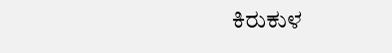ಕಿರುಕುಳ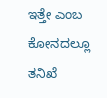ಇತ್ತೇ ಎಂಬ ಕೋನದಲ್ಲೂ ತನಿಖೆ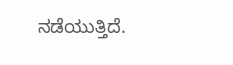ನಡೆಯುತ್ತಿದೆ.